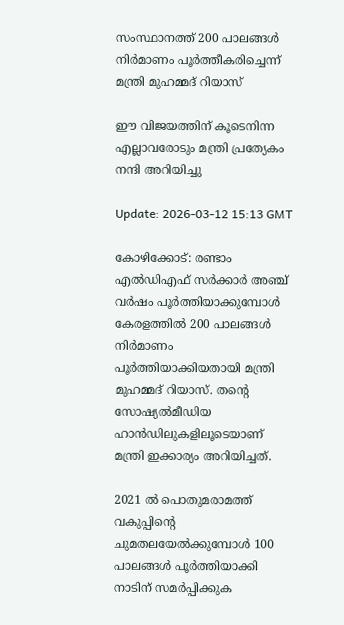സംസ്ഥാനത്ത് 200 പാലങ്ങൾ നിർമാണം പൂർത്തീകരിച്ചെന്ന് മന്ത്രി മുഹമ്മദ് റിയാസ്

ഈ വിജയത്തിന് കൂടെനിന്ന എല്ലാവരോടും മന്ത്രി പ്രത്യേകം നന്ദി അറിയിച്ചു

Update: 2026-03-12 15:13 GMT

കോഴിക്കോട്: രണ്ടാം എൽഡിഎഫ് സർക്കാർ അഞ്ച് വർഷം പൂർത്തിയാക്കുമ്പോൾ കേരളത്തിൽ 200 പാലങ്ങൾ നിർമാണം പൂർത്തിയാക്കിയതായി മന്ത്രി മുഹമ്മദ് റിയാസ്. തന്റെ സോഷ്യൽമീഡിയ ഹാൻഡിലുകളിലൂടെയാണ് മന്ത്രി ഇക്കാര്യം അറിയിച്ചത്.

2021 ൽ പൊതുമരാമത്ത് വകുപ്പിന്റെ ചുമതലയേൽക്കുമ്പോൾ 100 പാലങ്ങൾ പൂർത്തിയാക്കി നാടിന് സമർപ്പിക്കുക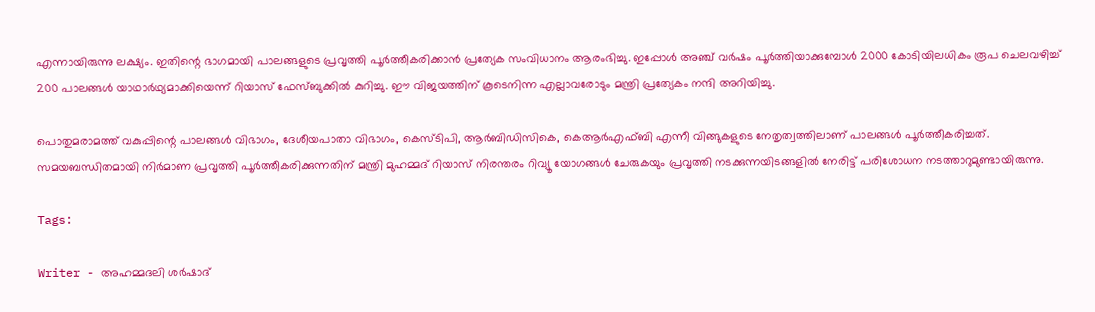എന്നായിരുന്നു ലക്ഷ്യം. ഇതിന്റെ ഭാഗമായി പാലങ്ങളുടെ പ്രവൃത്തി പൂർത്തീകരിക്കാൻ പ്രത്യേക സംവിധാനം ആരംഭിച്ചു. ഇപ്പോൾ അഞ്ച് വർഷം പൂർത്തിയാക്കുമ്പോൾ 2000 കോടിയിലധികം രൂപ ചെലവഴിച്ച് 200 പാലങ്ങൾ യാഥാർഥ്യമാക്കിയെന്ന് റിയാസ് ഫേസ്ബുക്കിൽ കുറിച്ചു. ഈ വിജയത്തിന് കൂടെനിന്ന എല്ലാവരോടും മന്ത്രി പ്രത്യേകം നന്ദി അറിയിച്ചു.

പൊതുമരാമത്ത് വകുപ്പിന്റെ പാലങ്ങൾ വിഭാഗം, ദേശീയപാതാ വിഭാഗം, കെസ്ടിപി, ആർബിഡിസികെ, കെആർഎഫ്ബി എന്നീ വിങ്ങുകളുടെ നേതൃത്വത്തിലാണ് പാലങ്ങൾ പൂർത്തീകരിച്ചത്. സമയബന്ധിതമായി നിർമാണ പ്രവൃത്തി പൂർത്തീകരിക്കുന്നതിന് മന്ത്രി മുഹമ്മദ് റിയാസ് നിരന്തരം റിവ്യൂ യോഗങ്ങൾ ചേരുകയും പ്രവൃത്തി നടക്കുന്നയിടങ്ങളിൽ നേരിട്ട് പരിശോധന നടത്താറുമുണ്ടായിരുന്നു.

Tags:

Writer - അഹമ്മദലി ശര്‍ഷാദ്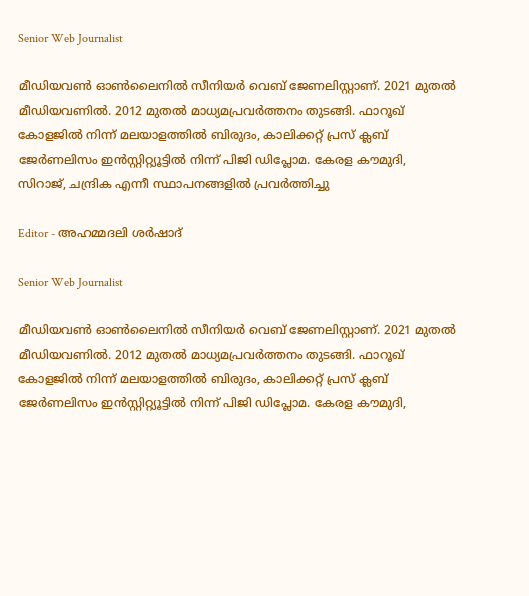Senior Web Journalist

മീഡിയവൺ ഓൺലൈനിൽ സീനിയർ വെബ് ജേണലിസ്റ്റാണ്. 2021 മുതൽ മീഡിയവണിൽ. 2012 മുതൽ മാധ്യമപ്രവർത്തനം തുടങ്ങി. ഫാറൂഖ് കോളജിൽ നിന്ന് മലയാളത്തിൽ ബിരുദം, കാലിക്കറ്റ് പ്രസ് ക്ലബ് ജേർണലിസം ഇൻസ്റ്റിറ്റ്യൂട്ടിൽ നിന്ന് പിജി ഡിപ്ലോമ. കേരള കൗമുദി, സിറാജ്, ചന്ദ്രിക എന്നീ സ്ഥാപനങ്ങളിൽ പ്രവർത്തിച്ചു

Editor - അഹമ്മദലി ശര്‍ഷാദ്

Senior Web Journalist

മീഡിയവൺ ഓൺലൈനിൽ സീനിയർ വെബ് ജേണലിസ്റ്റാണ്. 2021 മുതൽ മീഡിയവണിൽ. 2012 മുതൽ മാധ്യമപ്രവർത്തനം തുടങ്ങി. ഫാറൂഖ് കോളജിൽ നിന്ന് മലയാളത്തിൽ ബിരുദം, കാലിക്കറ്റ് പ്രസ് ക്ലബ് ജേർണലിസം ഇൻസ്റ്റിറ്റ്യൂട്ടിൽ നിന്ന് പിജി ഡിപ്ലോമ. കേരള കൗമുദി,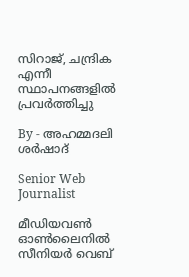സിറാജ്, ചന്ദ്രിക എന്നീ സ്ഥാപനങ്ങളിൽ പ്രവർത്തിച്ചു

By - അഹമ്മദലി ശര്‍ഷാദ്

Senior Web Journalist

മീഡിയവൺ ഓൺലൈനിൽ സീനിയർ വെബ്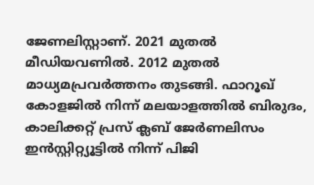ജേണലിസ്റ്റാണ്. 2021 മുതൽ മീഡിയവണിൽ. 2012 മുതൽ മാധ്യമപ്രവർത്തനം തുടങ്ങി. ഫാറൂഖ് കോളജിൽ നിന്ന് മലയാളത്തിൽ ബിരുദം, കാലിക്കറ്റ് പ്രസ് ക്ലബ് ജേർണലിസം ഇൻസ്റ്റിറ്റ്യൂട്ടിൽ നിന്ന് പിജി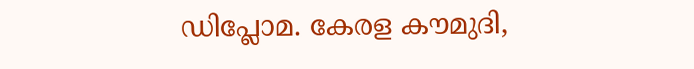ഡിപ്ലോമ. കേരള കൗമുദി,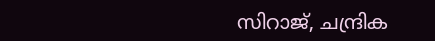സിറാജ്, ചന്ദ്രിക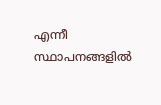എന്നീ സ്ഥാപനങ്ങളിൽ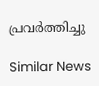പ്രവർത്തിച്ചു

Similar News